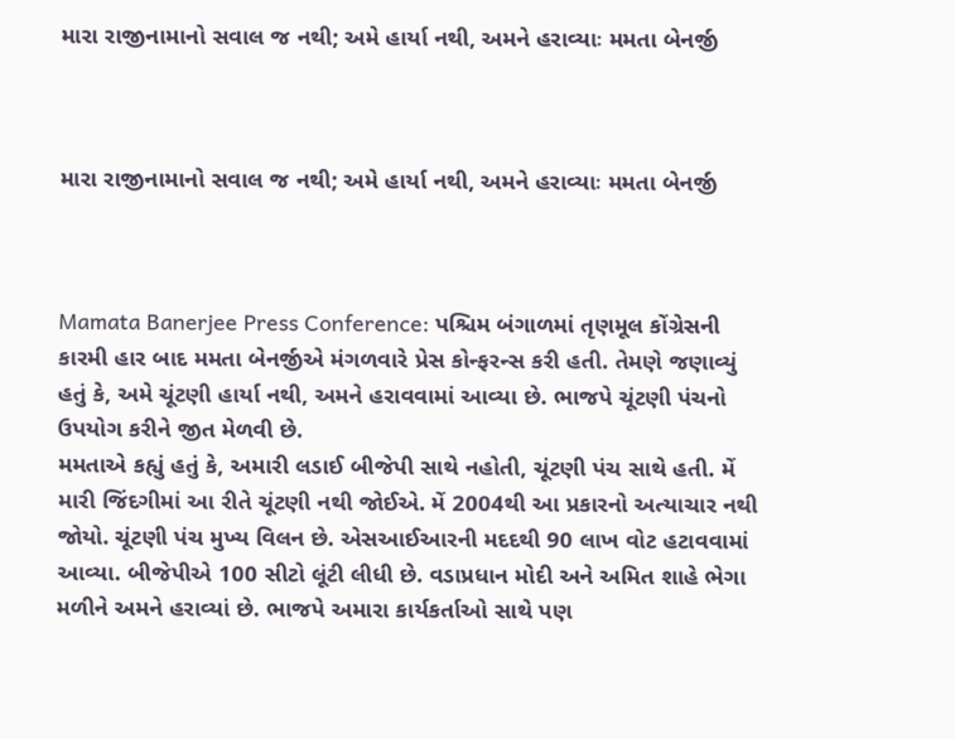મારા રાજીનામાનો સવાલ જ નથી; અમે હાર્યા નથી, અમને હરાવ્યાઃ મમતા બેનર્જી



મારા રાજીનામાનો સવાલ જ નથી; અમે હાર્યા નથી, અમને હરાવ્યાઃ મમતા બેનર્જી



Mamata Banerjee Press Conference: પશ્ચિમ બંગાળમાં તૃણમૂલ કોંગ્રેસની કારમી હાર બાદ મમતા બેનર્જીએ મંગળવારે પ્રેસ કોન્ફરન્સ કરી હતી. તેમણે જણાવ્યું હતું કે, અમે ચૂંટણી હાર્યા નથી, અમને હરાવવામાં આવ્યા છે. ભાજપે ચૂંટણી પંચનો ઉપયોગ કરીને જીત મેળવી છે.
મમતાએ કહ્યું હતું કે, અમારી લડાઈ બીજેપી સાથે નહોતી, ચૂંટણી પંચ સાથે હતી. મેં મારી જિંદગીમાં આ રીતે ચૂંટણી નથી જોઈએ. મેં 2004થી આ પ્રકારનો અત્યાચાર નથી જોયો. ચૂંટણી પંચ મુખ્ય વિલન છે. એસઆઈઆરની મદદથી 90 લાખ વોટ હટાવવામાં આવ્યા. બીજેપીએ 100 સીટો લૂંટી લીધી છે. વડાપ્રધાન મોદી અને અમિત શાહે ભેગા મળીને અમને હરાવ્યાં છે. ભાજપે અમારા કાર્યકર્તાઓ સાથે પણ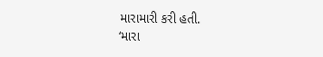મારામારી કરી હતી.
‘મારા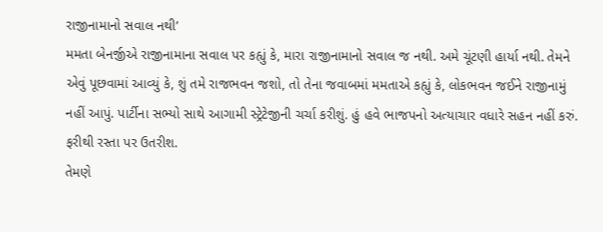રાજીનામાનો સવાલ નથી’
મમતા બેનર્જીએ રાજીનામાના સવાલ પર કહ્યું કે, મારા રાજીનામાનો સવાલ જ નથી. અમે ચૂંટણી હાર્યા નથી. તેમને એવું પૂછવામાં આવ્યું કે, શું તમે રાજભવન જશો, તો તેના જવાબમાં મમતાએ કહ્યું કે, લોકભવન જઈને રાજીનામું નહીં આપું. પાર્ટીના સભ્યો સાથે આગામી સ્ટ્રેટેજીની ચર્ચા કરીશું. હું હવે ભાજપનો અત્યાચાર વધારે સહન નહીં કરું. ફરીથી રસ્તા પર ઉતરીશ.
તેમણે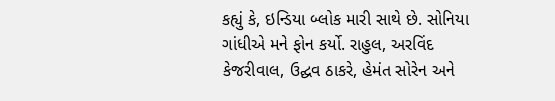કહ્યું કે, ઇન્ડિયા બ્લોક મારી સાથે છે. સોનિયા ગાંધીએ મને ફોન કર્યો. રાહુલ, અરવિંદ કેજરીવાલ, ઉદ્ઘવ ઠાકરે, હેમંત સોરેન અને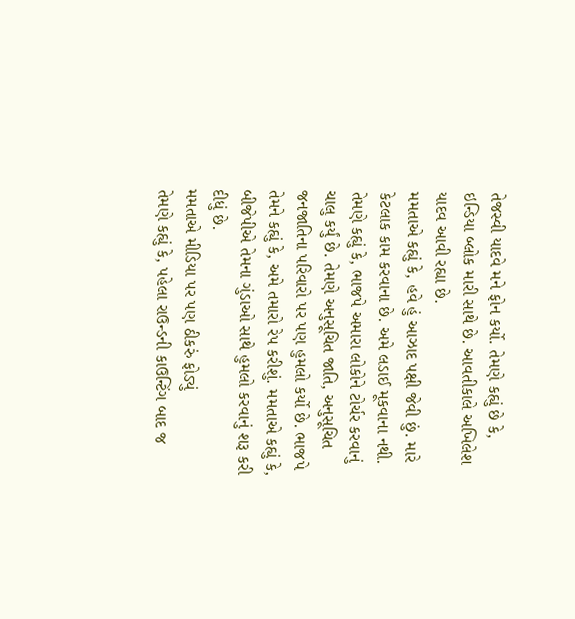તેજસ્વી યાદવે મને ફોન કર્યો. તેમણે કહ્યું છે કે, ઇન્ડિયા બ્લોક મારી સાથે છે. આવતીકાલે અખિલેશ યાદવ આવી રહ્યા છે.
મમતાએ કહ્યું કે, હવે હું આઝાદ પક્ષી જેવી છું. મારે કેટલાક કામ કરવાના છે. અમે લડાઈ મૂકવાના નથી. તેમણે કહ્યું કે, ભાજપે અમારા લોકોને ટોર્ચર કરવાનું ચાલુ કર્યું છે. તેમણે અનુસૂચિત જાતિ, અનુસૂચિત જનજાતિના પરિવારો પર પણ હુમલો કર્યો છે. ભાજપે તેમને કહ્યું કે, અમે તમારો રેપ કરીશું. મમતાએ કહ્યું કે, બીજેપીએ તેમના ગુંડાઓ સાથે હુમલો કરવાનું શરૂ કરી દીધું છે.
મમતાએ મીડિયા પર પણ ઠીકરું ફોડ્યું
તેમણે કહ્યું કે, પહેલા રાઉન્ડની કાઉન્ટિંગ બાદ જ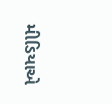મીડિયાએ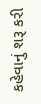કહેવાનું શરૂ કરી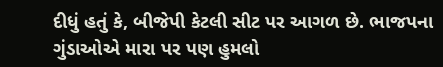દીધું હતું કે, બીજેપી કેટલી સીટ પર આગળ છે. ભાજપના ગુંડાઓએ મારા પર પણ હુમલો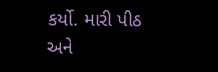કર્યો. મારી પીઠ અને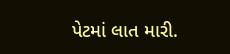પેટમાં લાત મારી.